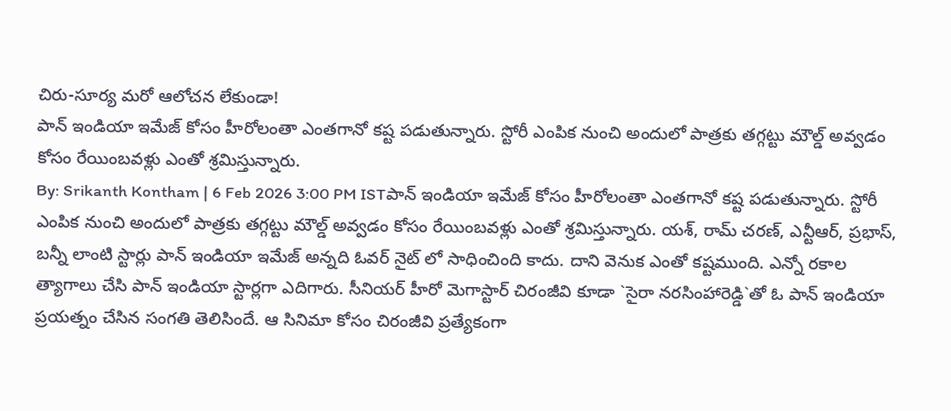చిరు-సూర్య మరో ఆలోచన లేకుండా!
పాన్ ఇండియా ఇమేజ్ కోసం హీరోలంతా ఎంతగానో కష్ట పడుతున్నారు. స్టోరీ ఎంపిక నుంచి అందులో పాత్రకు తగ్గట్టు మౌల్డ్ అవ్వడం కోసం రేయింబవళ్లు ఎంతో శ్రమిస్తున్నారు.
By: Srikanth Kontham | 6 Feb 2026 3:00 PM ISTపాన్ ఇండియా ఇమేజ్ కోసం హీరోలంతా ఎంతగానో కష్ట పడుతున్నారు. స్టోరీ ఎంపిక నుంచి అందులో పాత్రకు తగ్గట్టు మౌల్డ్ అవ్వడం కోసం రేయింబవళ్లు ఎంతో శ్రమిస్తున్నారు. యశ్, రామ్ చరణ్, ఎన్టీఆర్, ప్రభాస్, బన్నీ లాంటి స్టార్లు పాన్ ఇండియా ఇమేజ్ అన్నది ఓవర్ నైట్ లో సాధించింది కాదు. దాని వెనుక ఎంతో కష్టముంది. ఎన్నో రకాల త్యాగాలు చేసి పాన్ ఇండియా స్టార్లగా ఎదిగారు. సీనియర్ హీరో మెగాస్టార్ చిరంజీవి కూడా `సైరా నరసింహారెడ్డి`తో ఓ పాన్ ఇండియా ప్రయత్నం చేసిన సంగతి తెలిసిందే. ఆ సినిమా కోసం చిరంజీవి ప్రత్యేకంగా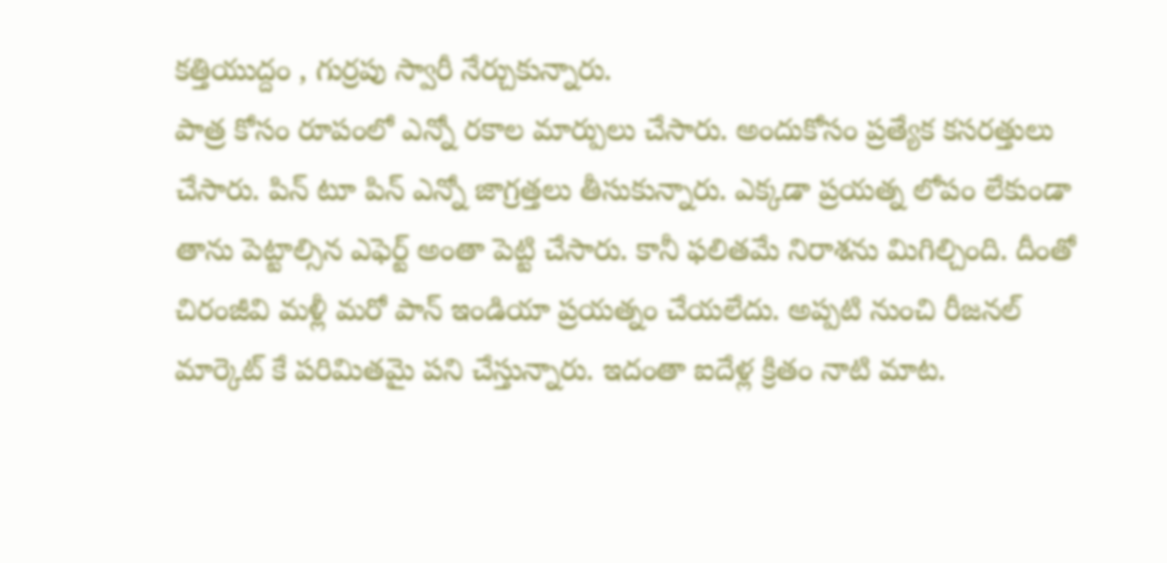కత్తియుద్దం , గుర్రపు స్వారీ నేర్చుకున్నారు.
పాత్ర కోసం రూపంలో ఎన్నో రకాల మార్పులు చేసారు. అందుకోసం ప్రత్యేక కసరత్తులు చేసారు. పిన్ టూ పిన్ ఎన్నో జాగ్రత్తలు తీసుకున్నారు. ఎక్కడా ప్రయత్న లోపం లేకుండా తాను పెట్టాల్సిన ఎఫెర్ట్ అంతా పెట్టి చేసారు. కానీ ఫలితమే నిరాశను మిగిల్చింది. దీంతో చిరంజీవి మళ్లీ మరో పాన్ ఇండియా ప్రయత్నం చేయలేదు. అప్పటి నుంచి రీజనల్ మార్కెట్ కే పరిమితమై పని చేస్తున్నారు. ఇదంతా ఐదేళ్ల క్రితం నాటి మాట.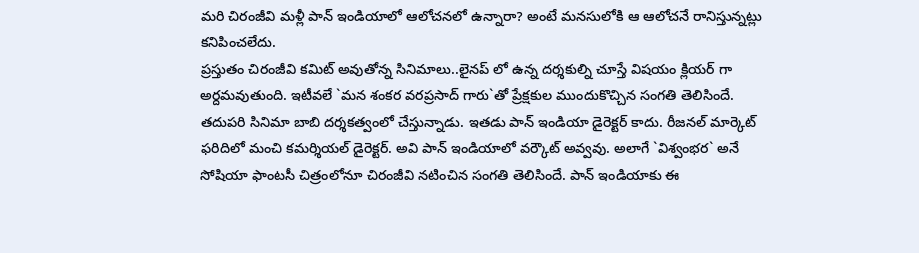మరి చిరంజీవి మళ్లీ పాన్ ఇండియాలో ఆలోచనలో ఉన్నారా? అంటే మనసులోకి ఆ ఆలోచనే రానిస్తున్నట్లు కనిపించలేదు.
ప్రస్తుతం చిరంజీవి కమిట్ అవుతోన్న సినిమాలు..లైనప్ లో ఉన్న దర్శకుల్ని చూస్తే విషయం క్లియర్ గా అర్దమవుతుంది. ఇటీవలే `మన శంకర వరప్రసాద్ గారు`తో ప్రేక్షకుల ముందుకొచ్చిన సంగతి తెలిసిందే. తదుపరి సినిమా బాబి దర్శకత్వంలో చేస్తున్నాడు. ఇతడు పాన్ ఇండియా డైరెక్టర్ కాదు. రీజనల్ మార్కెట్ ఫరిదిలో మంచి కమర్శియల్ డైరెక్టర్. అవి పాన్ ఇండియాలో వర్కౌట్ అవ్వవు. అలాగే `విశ్వంభర` అనే సోషియా ఫాంటసీ చిత్రంలోనూ చిరంజీవి నటించిన సంగతి తెలిసిందే. పాన్ ఇండియాకు ఈ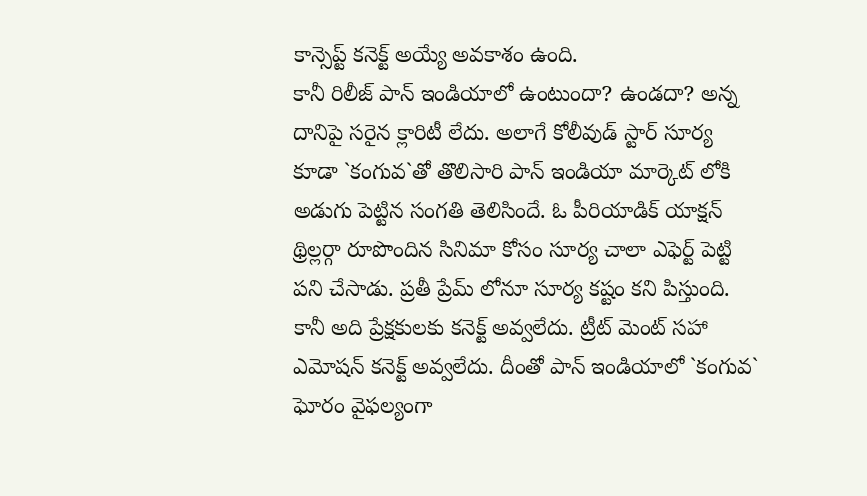కాన్సెప్ట్ కనెక్ట్ అయ్యే అవకాశం ఉంది.
కానీ రిలీజ్ పాన్ ఇండియాలో ఉంటుందా? ఉండదా? అన్న దానిపై సరైన క్లారిటీ లేదు. అలాగే కోలీవుడ్ స్టార్ సూర్య కూడా `కంగువ`తో తొలిసారి పాన్ ఇండియా మార్కెట్ లోకి అడుగు పెట్టిన సంగతి తెలిసిందే. ఓ పీరియాడిక్ యాక్షన్ థ్రిల్లర్గా రూపొందిన సినిమా కోసం సూర్య చాలా ఎఫెర్ట్ పెట్టి పని చేసాడు. ప్రతీ ప్రేమ్ లోనూ సూర్య కష్టం కని పిస్తుంది. కానీ అది ప్రేక్షకులకు కనెక్ట్ అవ్వలేదు. ట్రీట్ మెంట్ సహా ఎమోషన్ కనెక్ట్ అవ్వలేదు. దీంతో పాన్ ఇండియాలో `కంగువ` ఘోరం వైఫల్యంగా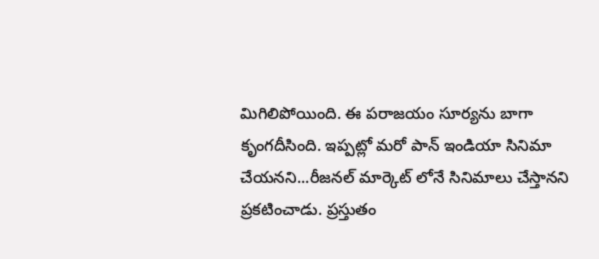మిగిలిపోయింది. ఈ పరాజయం సూర్యను బాగా కృంగదీసింది. ఇప్పట్లో మరో పాన్ ఇండియా సినిమా చేయనని...రీజనల్ మార్కెట్ లోనే సినిమాలు చేస్తానని ప్రకటించాడు. ప్రస్తుతం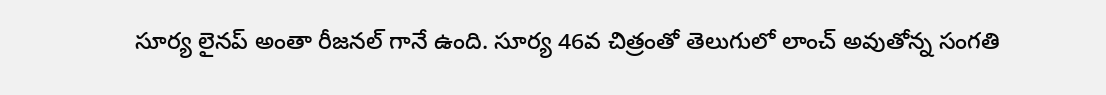సూర్య లైనప్ అంతా రీజనల్ గానే ఉంది. సూర్య 46వ చిత్రంతో తెలుగులో లాంచ్ అవుతోన్న సంగతి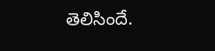తెలిసిందే.